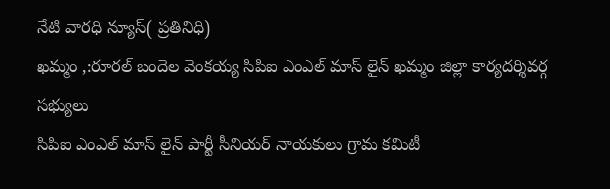నేటి వారధి న్యూస్( ప్రతినిధి)
ఖమ్మం ,:రూరల్ బందెల వెంకయ్య సిపిఐ ఎంఎల్ మాస్ లైన్ ఖమ్మం జిల్లా కార్యదర్శివర్గ
సభ్యులు
సిపిఐ ఎంఎల్ మాస్ లైన్ పార్టీ సీనియర్ నాయకులు గ్రామ కమిటీ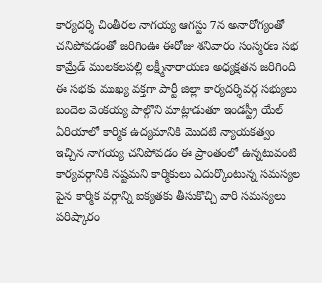కార్యదర్శి చింతీరల నాగయ్య ఆగస్టు 7న అనారోగ్యంతో చనిపోవడంతో జరిగింఊ ఈరోజు శనివారం సంస్మరణ సభ కామ్రేడ్ ములకలపల్లి లక్ష్మీనారాయణ అధ్యక్షతన జరిగింది ఈ సభకు ముఖ్య వక్తగా పార్టీ జిల్లా కార్యదర్శివర్గ సభ్యులు బందెల వెంకయ్య పాల్గొని మాట్లాడుతూ ఇండస్ట్రీ యేల్ ఏరియాలో కార్మిక ఉద్యమానికి మొదటి న్యాయకత్వం ఇచ్చిన నాగయ్య చనిపోవడం ఈ ప్రాంతంలో ఉన్నటువంటి కార్యవర్గానికి నష్టమని కార్మికులు ఎదుర్కొంటున్న సమస్యల పైన కార్మిక వర్గాన్ని ఐక్యతకు తీసుకొచ్చి వారి సమస్యలు పరిష్కారం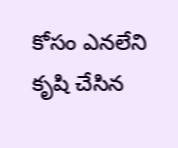కోసం ఎనలేని కృషి చేసిన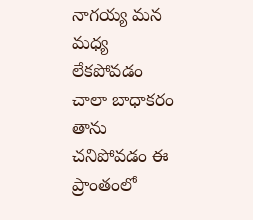నాగయ్య మన మధ్య లేకపోవడం చాలా బాధాకరం తాను చనిపోవడం ఈ ప్రాంతంలో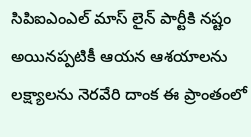సిపిఐఎంఎల్ మాస్ లైన్ పార్టీకి నష్టం అయినప్పటికీ ఆయన ఆశయాలను లక్ష్యాలను నెరవేరి దాంక ఈ ప్రాంతంలో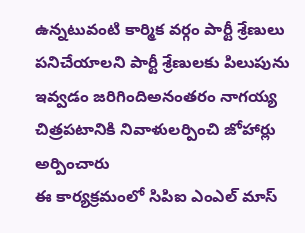ఉన్నటువంటి కార్మిక వర్గం పార్టీ శ్రేణులు పనిచేయాలని పార్టీ శ్రేణులకు పిలుపును ఇవ్వడం జరిగిందిఅనంతరం నాగయ్య చిత్రపటానికి నివాళులర్పించి జోహార్లు అర్పించారు
ఈ కార్యక్రమంలో సిపిఐ ఎంఎల్ మాస్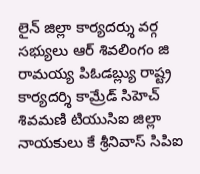లైన్ జిల్లా కార్యదర్శు వర్గ సభ్యులు ఆర్ శివలింగం జి రామయ్య పిఓడబ్ల్యు రాష్ట్ర కార్యదర్శి కామ్రేడ్ సిహెచ్ శివమణి టియుసిఐ జిల్లా నాయకులు కే శ్రీనివాస్ సిపిఐ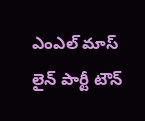ఎంఎల్ మాస్ లైన్ పార్టీ టౌన్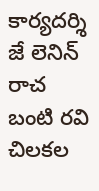కార్యదర్శి జే లెనిన్ రాచ బంటి రవి చిలకల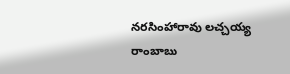నరసింహారావు లచ్చయ్య రాంబాబు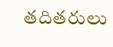తదితరులు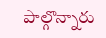పాల్గొన్నారు